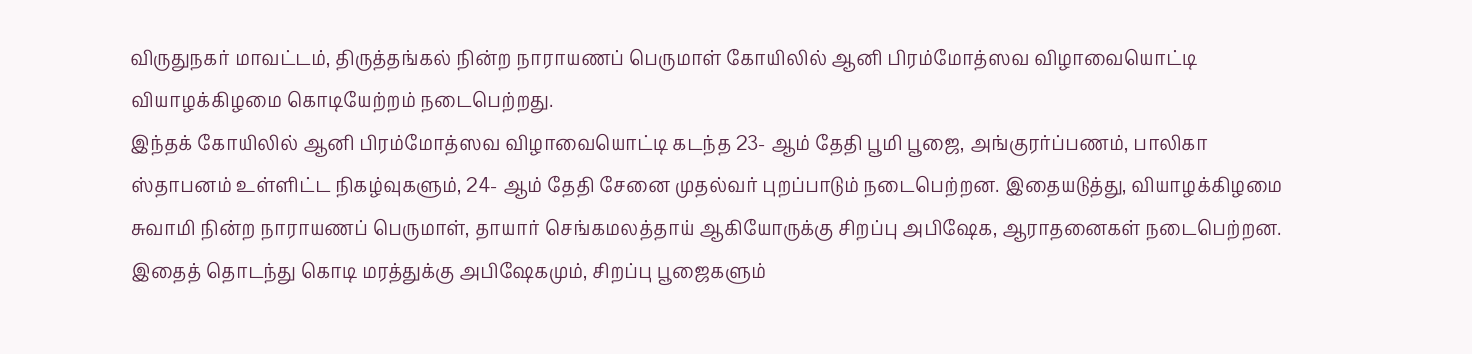விருதுநகர் மாவட்டம், திருத்தங்கல் நின்ற நாராயணப் பெருமாள் கோயிலில் ஆனி பிரம்மோத்ஸவ விழாவையொட்டி வியாழக்கிழமை கொடியேற்றம் நடைபெற்றது.
இந்தக் கோயிலில் ஆனி பிரம்மோத்ஸவ விழாவையொட்டி கடந்த 23- ஆம் தேதி பூமி பூஜை, அங்குரர்ப்பணம், பாலிகா ஸ்தாபனம் உள்ளிட்ட நிகழ்வுகளும், 24- ஆம் தேதி சேனை முதல்வர் புறப்பாடும் நடைபெற்றன. இதையடுத்து, வியாழக்கிழமை சுவாமி நின்ற நாராயணப் பெருமாள், தாயார் செங்கமலத்தாய் ஆகியோருக்கு சிறப்பு அபிஷேக, ஆராதனைகள் நடைபெற்றன. இதைத் தொடந்து கொடி மரத்துக்கு அபிஷேகமும், சிறப்பு பூஜைகளும்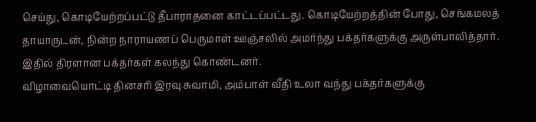செய்து, கொடியேற்றப்பட்டு தீபாராதனை காட்டப்பட்டது. கொடியேற்றத்தின் போது, செங்கமலத் தாயாருடன், நின்ற நாராயணப் பெருமாள் ஊஞ்சலில் அமர்ந்து பக்தர்களுக்கு அருள்பாலித்தார். இதில் திரளான பக்தர்கள் கலந்து கொண்டனர்.
விழாவையொட்டி தினசரி இரவு சுவாமி, அம்பாள் வீதி உலா வந்து பக்தர்களுக்கு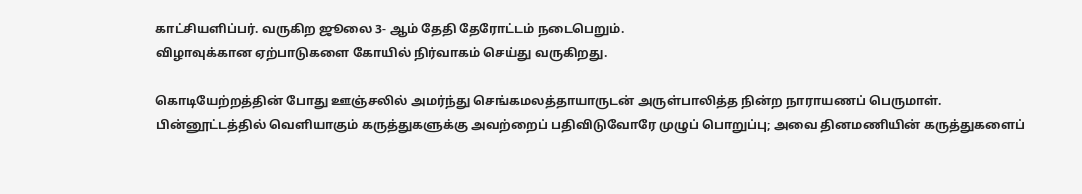காட்சியளிப்பர். வருகிற ஜூலை 3- ஆம் தேதி தேரோட்டம் நடைபெறும்.
விழாவுக்கான ஏற்பாடுகளை கோயில் நிர்வாகம் செய்து வருகிறது.

கொடியேற்றத்தின் போது ஊஞ்சலில் அமர்ந்து செங்கமலத்தாயாருடன் அருள்பாலித்த நின்ற நாராயணப் பெருமாள்.
பின்னூட்டத்தில் வெளியாகும் கருத்துகளுக்கு அவற்றைப் பதிவிடுவோரே முழுப் பொறுப்பு; அவை தினமணியின் கருத்துகளைப்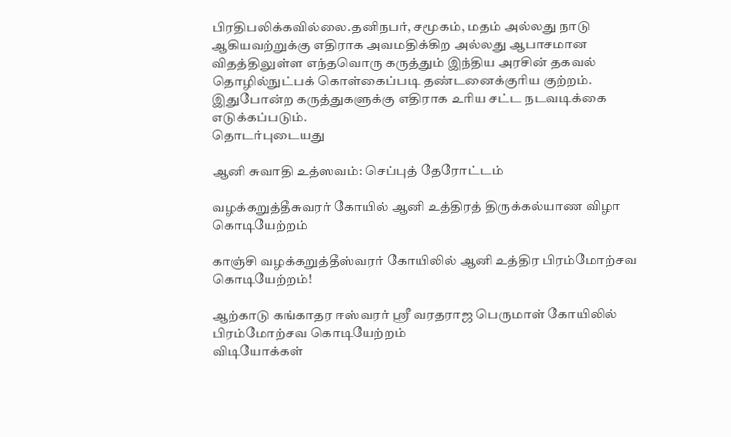பிரதிபலிக்கவில்லை.தனிநபர், சமூகம், மதம் அல்லது நாடு ஆகியவற்றுக்கு எதிராக அவமதிக்கிற அல்லது ஆபாசமான விதத்திலுள்ள எந்தவொரு கருத்தும் இந்திய அரசின் தகவல் தொழில்நுட்பக் கொள்கைப்படி தண்டனைக்குரிய குற்றம். இதுபோன்ற கருத்துகளுக்கு எதிராக உரிய சட்ட நடவடிக்கை எடுக்கப்படும்.
தொடர்புடையது

ஆனி சுவாதி உத்ஸவம்: செப்புத் தேரோட்டம்

வழக்கறுத்தீசுவரர் கோயில் ஆனி உத்திரத் திருக்கல்யாண விழா கொடியேற்றம்

காஞ்சி வழக்கறுத்தீஸ்வரர் கோயிலில் ஆனி உத்திர பிரம்மோற்சவ கொடியேற்றம்!

ஆற்காடு கங்காதர ஈஸ்வரர் ஸ்ரீ வரதராஜ பெருமாள் கோயிலில் பிரம்மோற்சவ கொடியேற்றம்
விடியோக்கள்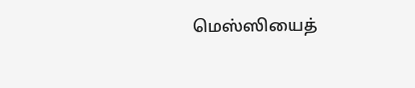மெஸ்ஸியைத்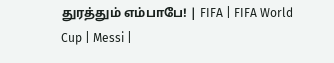துரத்தும் எம்பாபே! | FIFA | FIFA World Cup | Messi |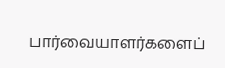பார்வையாளர்களைப்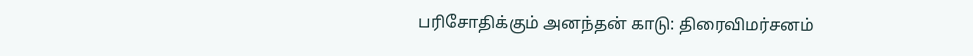பரிசோதிக்கும் அனந்தன் காடு: திரைவிமர்சனம்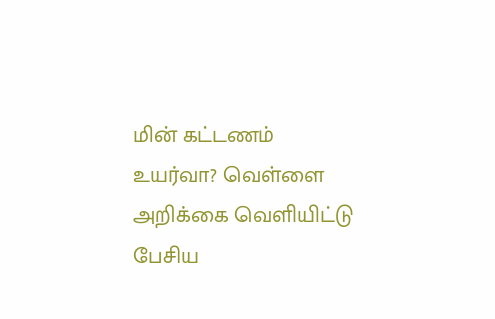மின் கட்டணம் உயர்வா? வெள்ளை அறிக்கை வெளியிட்டு பேசிய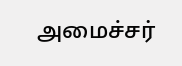அமைச்சர்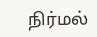நிர்மல்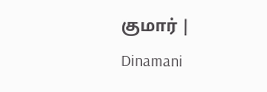குமார் | Dinamani